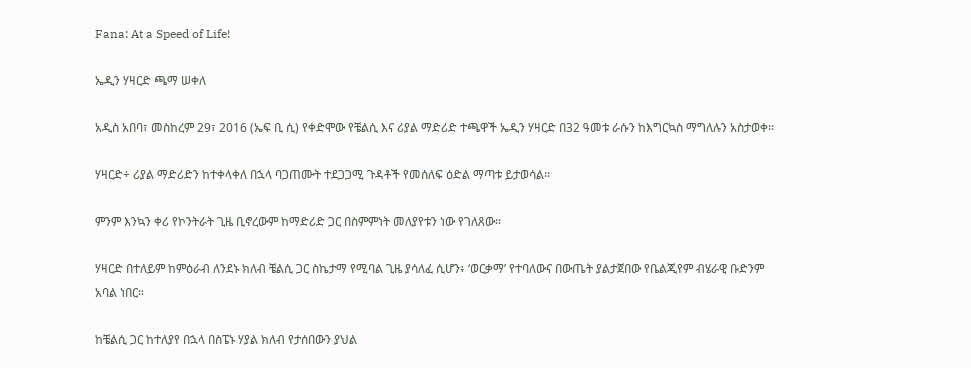Fana: At a Speed of Life!

ኤዲን ሃዛርድ ጫማ ሠቀለ

አዲስ አበባ፣ መስከረም 29፣ 2016 (ኤፍ ቢ ሲ) የቀድሞው የቼልሲ እና ሪያል ማድሪድ ተጫዋች ኤዲን ሃዛርድ በ32 ዓመቱ ራሱን ከእግርኳስ ማግለሉን አስታወቀ፡፡

ሃዛርድ÷ ሪያል ማድሪድን ከተቀላቀለ በኋላ ባጋጠሙት ተደጋጋሚ ጉዳቶች የመሰለፍ ዕድል ማጣቱ ይታወሳል፡፡

ምንም እንኳን ቀሪ የኮንትራት ጊዜ ቢኖረውም ከማድሪድ ጋር በስምምነት መለያየቱን ነው የገለጸው፡፡

ሃዛርድ በተለይም ከምዕራብ ለንደኑ ክለብ ቼልሲ ጋር ስኬታማ የሚባል ጊዜ ያሳለፈ ሲሆን፥ ‘ወርቃማ’ የተባለውና በውጤት ያልታጀበው የቤልጂየም ብሄራዊ ቡድንም አባል ነበር።

ከቼልሲ ጋር ከተለያየ በኋላ በስፔኑ ሃያል ክለብ የታሰበውን ያህል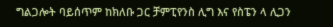ግልጋሎት ባይሰጥም ከክለቡ ጋር ቻምፒየንስ ሊግ እና የስፔን ላ ሊጋን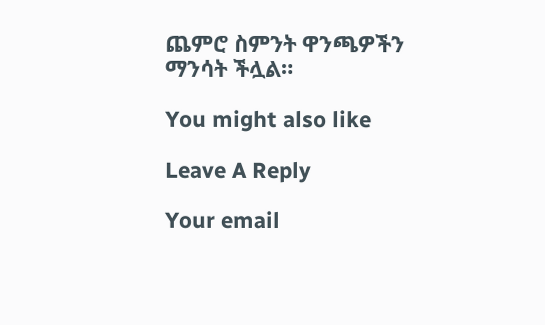ጨምሮ ስምንት ዋንጫዎችን ማንሳት ችሏል።

You might also like

Leave A Reply

Your email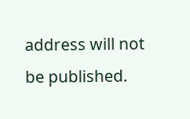address will not be published.